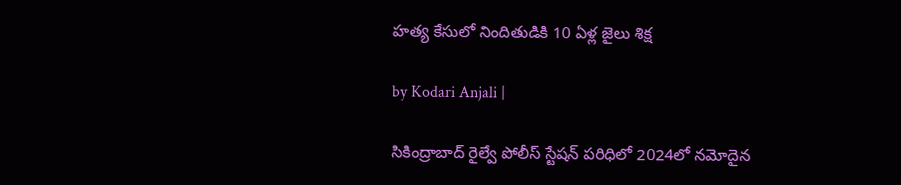హత్య కేసులో నిందితుడికి 10 ఏళ్ల జైలు శిక్ష

by Kodari Anjali |

సికింద్రాబాద్ రైల్వే పోలీస్ స్టేషన్ పరిధిలో 2024లో నమోదైన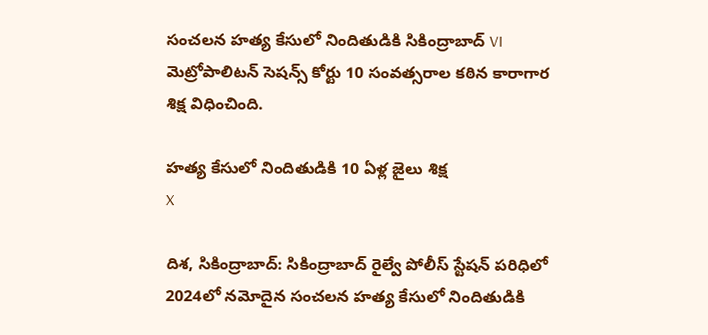సంచలన హత్య కేసులో నిందితుడికి సికింద్రాబాద్ VI మెట్రోపాలిటన్ సెషన్స్ కోర్టు 10 సంవత్సరాల కఠిన కారాగార శిక్ష విధించింది.

హత్య కేసులో నిందితుడికి 10 ఏళ్ల జైలు శిక్ష
X

దిశ, సికింద్రాబాద్: సికింద్రాబాద్ రైల్వే పోలీస్ స్టేషన్ పరిధిలో 2024లో నమోదైన సంచలన హత్య కేసులో నిందితుడికి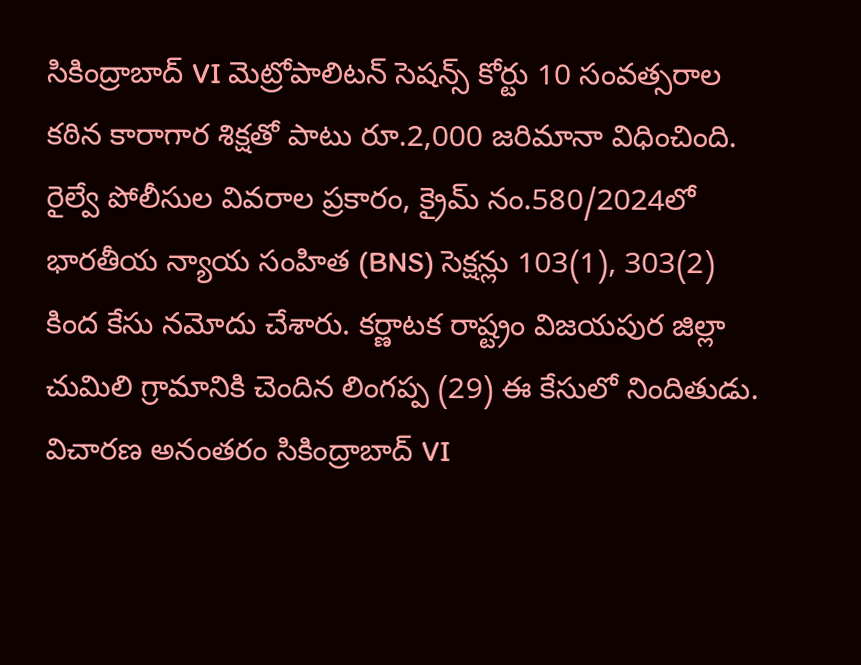సికింద్రాబాద్ VI మెట్రోపాలిటన్ సెషన్స్ కోర్టు 10 సంవత్సరాల కఠిన కారాగార శిక్షతో పాటు రూ.2,000 జరిమానా విధించింది. రైల్వే పోలీసుల వివరాల ప్రకారం, క్రైమ్ నం.580/2024లో భారతీయ న్యాయ సంహిత (BNS) సెక్షన్లు 103(1), 303(2) కింద కేసు నమోదు చేశారు. కర్ణాటక రాష్ట్రం విజయపుర జిల్లా చుమిలి గ్రామానికి చెందిన లింగప్ప (29) ఈ కేసులో నిందితుడు. విచారణ అనంతరం సికింద్రాబాద్ VI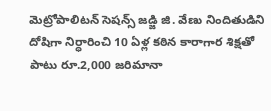మెట్రోపాలిటన్ సెషన్స్ జడ్జి జి. వేణు నిందితుడిని దోషిగా నిర్ధారించి 10 ఏళ్ల కఠిన కారాగార శిక్షతో పాటు రూ.2,000 జరిమానా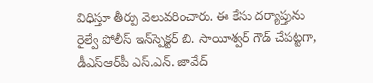విధిస్తూ తీర్పు వెలువరించారు. ఈ కేసు దర్యాప్తును రైల్వే పోలీస్ ఇన్‌స్పెక్టర్ బి. సాయీశ్వర్ గౌడ్ చేపట్టగా, డీఎస్ఆర్‌పీ ఎస్.ఎన్. జావేద్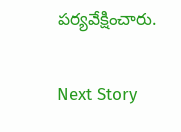పర్యవేక్షించారు.

Next Story